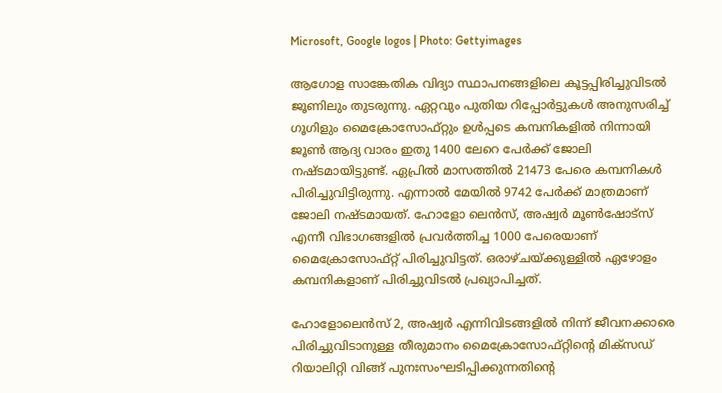Microsoft, Google logos | Photo: Gettyimages

ആഗോള സാങ്കേതിക വിദ്യാ സ്ഥാപനങ്ങളിലെ കൂട്ടപ്പിരിച്ചുവിടല്‍ ജൂണിലും തുടരുന്നു. ഏറ്റവും പുതിയ റിപ്പോര്‍ട്ടുകള്‍ അനുസരിച്ച് ഗൂഗിളും മൈക്രോസോഫ്റ്റും ഉള്‍പ്പടെ കമ്പനികളില്‍ നിന്നായി ജൂണ്‍ ആദ്യ വാരം ഇതു 1400 ലേറെ പേര്‍ക്ക് ജോലി നഷ്ടമായിട്ടുണ്ട്. ഏപ്രില്‍ മാസത്തില്‍ 21473 പേരെ കമ്പനികള്‍ പിരിച്ചുവിട്ടിരുന്നു. എന്നാല്‍ മേയില്‍ 9742 പേര്‍ക്ക് മാത്രമാണ് ജോലി നഷ്ടമായത്. ഹോളോ ലെന്‍സ്, അഷ്വര്‍ മൂണ്‍ഷോട്‌സ് എന്നീ വിഭാഗങ്ങളില്‍ പ്രവര്‍ത്തിച്ച 1000 പേരെയാണ് മൈക്രോസോഫ്റ്റ് പിരിച്ചുവിട്ടത്. ഒരാഴ്ചയ്ക്കുള്ളില്‍ ഏഴോളം കമ്പനികളാണ് പിരിച്ചുവിടല്‍ പ്രഖ്യാപിച്ചത്.

ഹോളോലെന്‍സ് 2, അഷ്വര്‍ എന്നിവിടങ്ങളില്‍ നിന്ന് ജീവനക്കാരെ പിരിച്ചുവിടാനുള്ള തീരുമാനം മൈക്രോസോഫ്റ്റിന്റെ മിക്‌സഡ് റിയാലിറ്റി വിങ്ങ് പുനഃസംഘടിപ്പിക്കുന്നതിന്റെ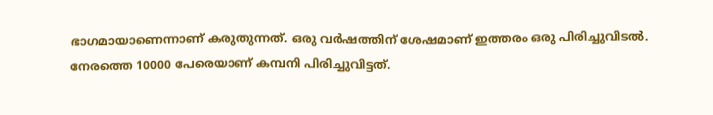ഭാഗമായാണെന്നാണ് കരുതുന്നത്. ഒരു വര്‍ഷത്തിന് ശേഷമാണ് ഇത്തരം ഒരു പിരിച്ചുവിടല്‍. നേരത്തെ 10000 പേരെയാണ് കമ്പനി പിരിച്ചുവിട്ടത്.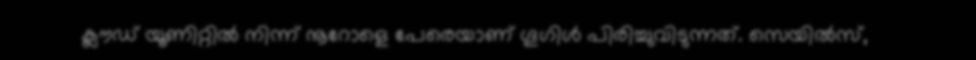ക്ലൗഡ് യൂണിറ്റില്‍ നിന്ന് നൂറോളെ പേരെയാണ് ഗൂഗിള്‍ പിരിച്ചുവിടുന്നത്. സെയില്‍സ്,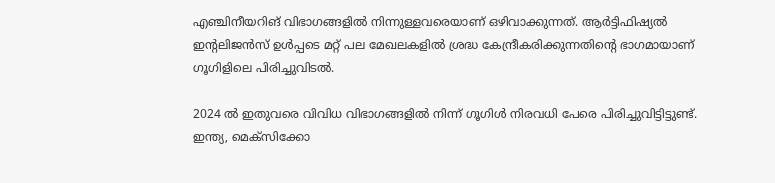എഞ്ചിനീയറിങ് വിഭാഗങ്ങളില്‍ നിന്നുള്ളവരെയാണ് ഒഴിവാക്കുന്നത്. ആര്‍ട്ടിഫിഷ്യല്‍ ഇന്റലിജന്‍സ് ഉള്‍പ്പടെ മറ്റ് പല മേഖലകളില്‍ ശ്രദ്ധ കേന്ദ്രീകരിക്കുന്നതിന്റെ ഭാഗമായാണ് ഗൂഗിളിലെ പിരിച്ചുവിടല്‍.

2024 ല്‍ ഇതുവരെ വിവിധ വിഭാഗങ്ങളില്‍ നിന്ന് ഗൂഗിള്‍ നിരവധി പേരെ പിരിച്ചുവിട്ടിട്ടുണ്ട്. ഇന്ത്യ, മെക്‌സിക്കോ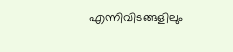എന്നിവിടങ്ങളിലും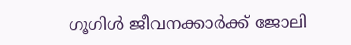ഗൂഗിള്‍ ജീവനക്കാര്‍ക്ക് ജോലി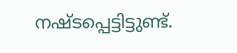നഷ്ടപ്പെട്ടിട്ടുണ്ട്.